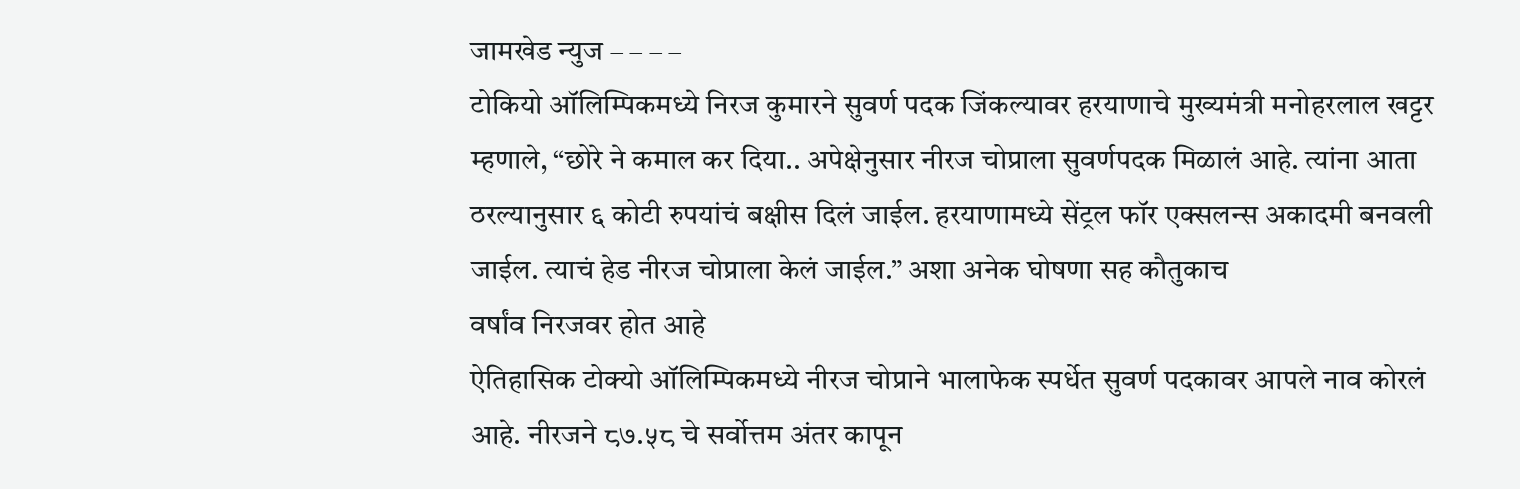जामखेड न्युज – – – –
टोकियो ऑलिम्पिकमध्ये निरज कुमारने सुवर्ण पदक जिंकल्यावर हरयाणाचे मुख्यमंत्री मनोहरलाल खट्टर म्हणाले, “छोरे ने कमाल कर दिया.. अपेक्षेनुसार नीरज चोप्राला सुवर्णपदक मिळालं आहे. त्यांना आता ठरल्यानुसार ६ कोटी रुपयांचं बक्षीस दिलं जाईल. हरयाणामध्ये सेंट्रल फॉर एक्सलन्स अकादमी बनवली जाईल. त्याचं हेड नीरज चोप्राला केलं जाईल.” अशा अनेक घोषणा सह कौतुकाच
वर्षांव निरजवर होत आहे
ऐतिहासिक टोक्यो ऑलिम्पिकमध्ये नीरज चोप्राने भालाफेक स्पर्धेत सुवर्ण पदकावर आपले नाव कोरलं आहे. नीरजने ८७.५८ चे सर्वोत्तम अंतर कापून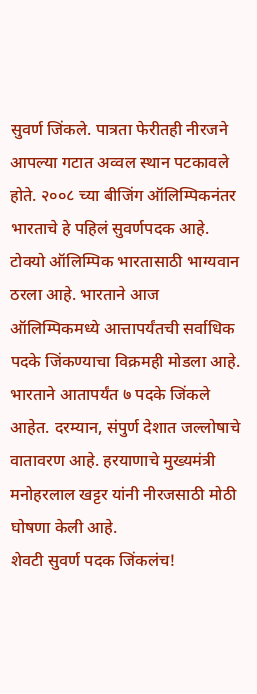सुवर्ण जिंकले. पात्रता फेरीतही नीरजने आपल्या गटात अव्वल स्थान पटकावले होते. २००८ च्या बीजिंग ऑलिम्पिकनंतर भारताचे हे पहिलं सुवर्णपदक आहे. टोक्यो ऑलिम्पिक भारतासाठी भाग्यवान ठरला आहे. भारताने आज ऑलिम्पिकमध्ये आत्तापर्यंतची सर्वाधिक पदके जिंकण्याचा विक्रमही मोडला आहे. भारताने आतापर्यंत ७ पदके जिंकले आहेत. दरम्यान, संपुर्ण देशात जल्लोषाचे वातावरण आहे. हरयाणाचे मुख्यमंत्री मनोहरलाल खट्टर यांनी नीरजसाठी मोठी घोषणा केली आहे.
शेवटी सुवर्ण पदक जिंकलंच!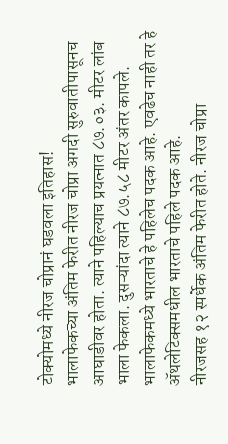टोक्योमध्ये नीरज चोप्रानं घडवला इतिहास!
भालाफेकच्या अंतिम फेरीत नीरज चोप्रा अगदी सुरुवातीपासूनच आघाडीवर होता. त्याने पहिल्याच प्रयत्नात ८७.०३. मीटर लांब भाला फेकला. दुसऱ्यांदा त्याने ८७.५८ मीटर अंतर कापले. भालाफेकमध्ये भारताचे हे पहिलेच पदक आहे. एवढेच नाही तर हे ॲथलेटिक्समधील भारताचे पहिले पदक आहे.
नीरजसह १२ स्पर्धेक अंतिम फेरीत होते. नीरज चोप्रा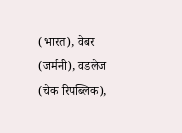(भारत), वेबर (जर्मनी), वडलेज (चेक रिपब्लिक),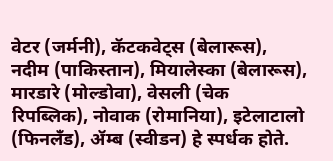वेटर (जर्मनी), कॅटकवेट्स (बेलारूस), नदीम (पाकिस्तान), मियालेस्का (बेलारूस), मारडारे (मोल्डोवा), वेसली (चेक रिपब्लिक), नोवाक (रोमानिया), इटेलाटालो (फिनलँड), ॲम्ब (स्वीडन) हे स्पर्धक होते.